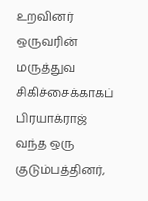உறவினர் ஒருவரின் மருத்துவ சிகிச்சைக்காகப் பிரயாக்ராஜ் வந்த ஒரு குடும்பத்தினர்,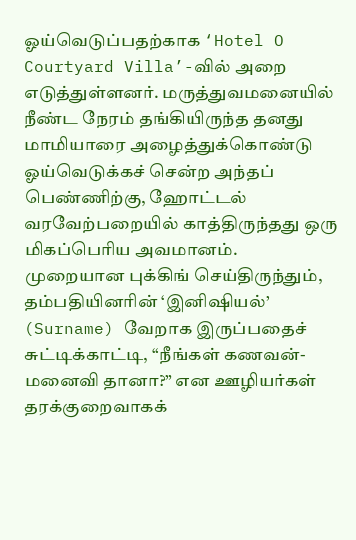ஓய்வெடுப்பதற்காக ‘Hotel O Courtyard Villa’-வில் அறை எடுத்துள்ளனர். மருத்துவமனையில் நீண்ட நேரம் தங்கியிருந்த தனது மாமியாரை அழைத்துக்கொண்டு ஓய்வெடுக்கச் சென்ற அந்தப் பெண்ணிற்கு, ஹோட்டல் வரவேற்பறையில் காத்திருந்தது ஒரு மிகப்பெரிய அவமானம்.
முறையான புக்கிங் செய்திருந்தும், தம்பதியினரின் ‘இனிஷியல்’ (Surname) வேறாக இருப்பதைச் சுட்டிக்காட்டி, “நீங்கள் கணவன்-மனைவி தானா?” என ஊழியர்கள் தரக்குறைவாகக்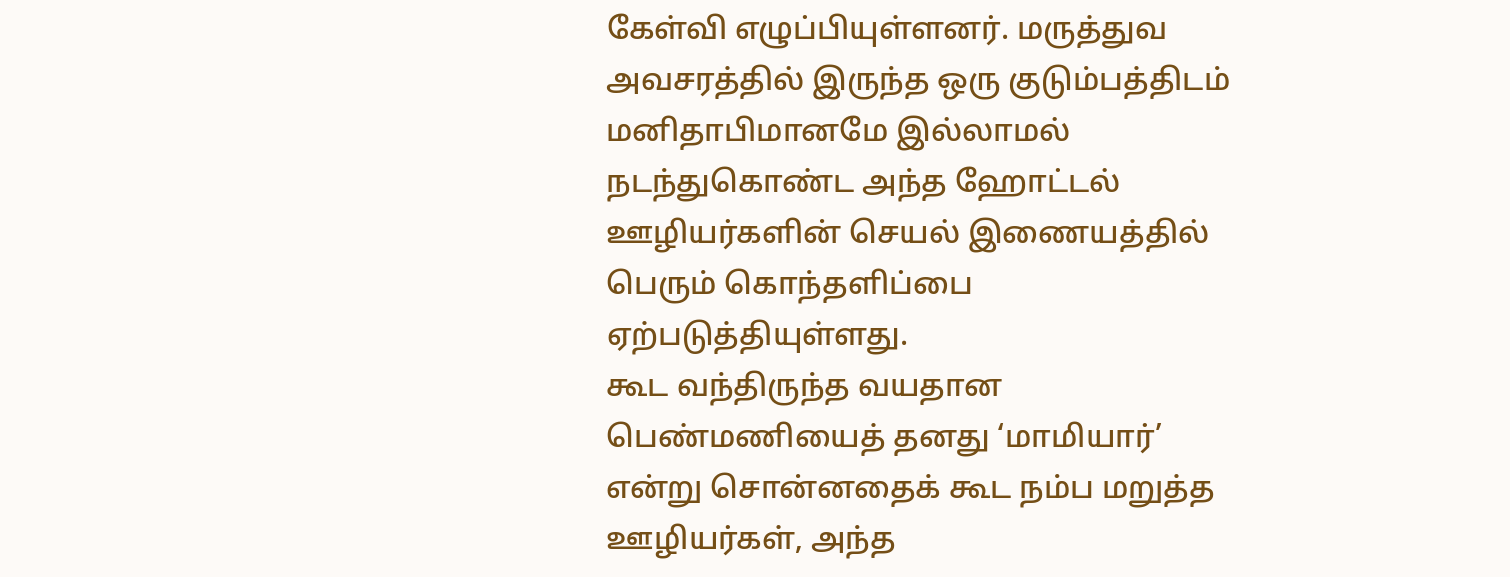கேள்வி எழுப்பியுள்ளனர். மருத்துவ அவசரத்தில் இருந்த ஒரு குடும்பத்திடம் மனிதாபிமானமே இல்லாமல் நடந்துகொண்ட அந்த ஹோட்டல் ஊழியர்களின் செயல் இணையத்தில் பெரும் கொந்தளிப்பை ஏற்படுத்தியுள்ளது.
கூட வந்திருந்த வயதான பெண்மணியைத் தனது ‘மாமியார்’ என்று சொன்னதைக் கூட நம்ப மறுத்த ஊழியர்கள், அந்த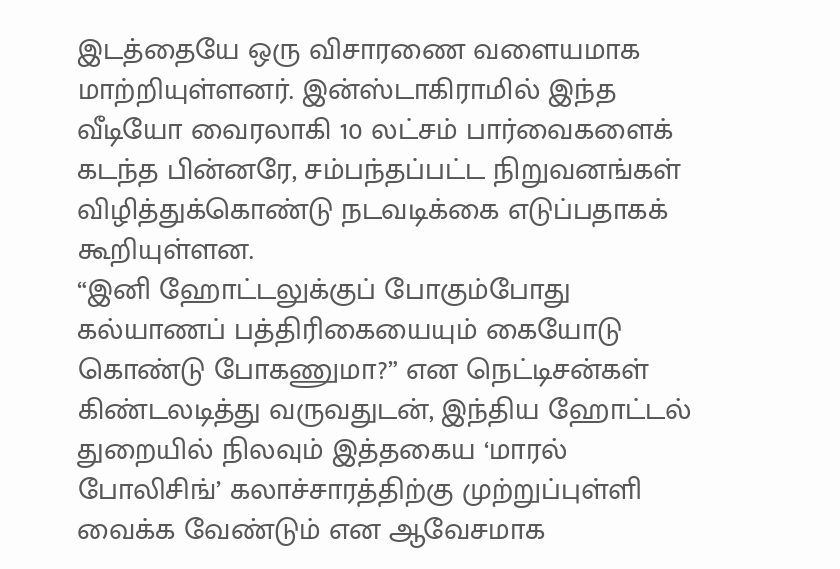இடத்தையே ஒரு விசாரணை வளையமாக மாற்றியுள்ளனர். இன்ஸ்டாகிராமில் இந்த வீடியோ வைரலாகி 10 லட்சம் பார்வைகளைக் கடந்த பின்னரே, சம்பந்தப்பட்ட நிறுவனங்கள் விழித்துக்கொண்டு நடவடிக்கை எடுப்பதாகக் கூறியுள்ளன.
“இனி ஹோட்டலுக்குப் போகும்போது கல்யாணப் பத்திரிகையையும் கையோடு கொண்டு போகணுமா?” என நெட்டிசன்கள் கிண்டலடித்து வருவதுடன், இந்திய ஹோட்டல் துறையில் நிலவும் இத்தகைய ‘மாரல் போலிசிங்’ கலாச்சாரத்திற்கு முற்றுப்புள்ளி வைக்க வேண்டும் என ஆவேசமாக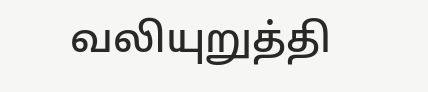வலியுறுத்தி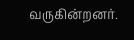வருகின்றனர்.